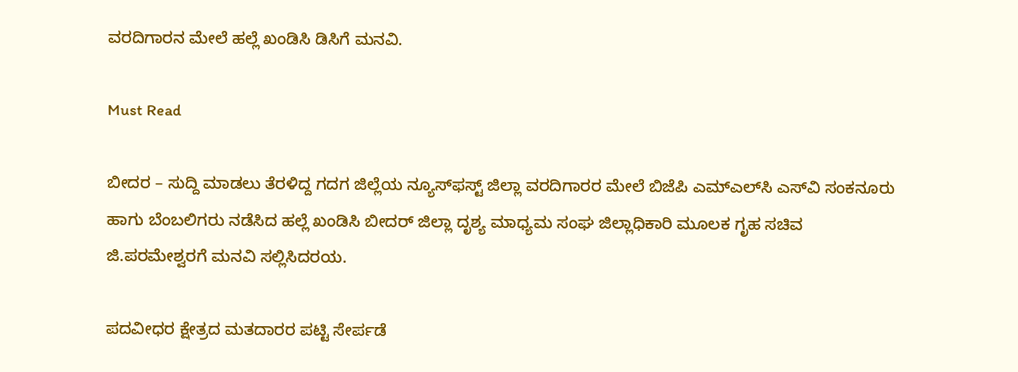ವರದಿಗಾರನ ಮೇಲೆ ಹಲ್ಲೆ ಖಂಡಿಸಿ ಡಿಸಿಗೆ ಮನವಿ.

Must Read

ಬೀದರ – ಸುದ್ದಿ ಮಾಡಲು ತೆರಳಿದ್ದ ಗದಗ ಜಿಲ್ಲೆಯ ನ್ಯೂಸ್‌ಫಸ್ಟ್ ಜಿಲ್ಲಾ ವರದಿಗಾರರ ಮೇಲೆ ಬಿಜೆಪಿ ಎಮ್‌ಎಲ್‌ಸಿ ಎಸ್‌‌ವಿ ಸಂಕನೂರು ಹಾಗು ಬೆಂಬಲಿಗರು ನಡೆಸಿದ ಹಲ್ಲೆ ಖಂಡಿಸಿ ಬೀದರ್ ಜಿಲ್ಲಾ ದೃಶ್ಯ ಮಾಧ್ಯಮ ಸಂಘ ಜಿಲ್ಲಾಧಿಕಾರಿ ಮೂಲಕ ಗೃಹ ಸಚಿವ ಜಿ.ಪರಮೇಶ್ವರ‌ಗೆ ಮನವಿ ಸಲ್ಲಿಸಿದರಯ.

ಪದವೀಧರ ಕ್ಷೇತ್ರದ ಮತದಾರರ ಪಟ್ಟಿ ಸೇರ್ಪಡೆ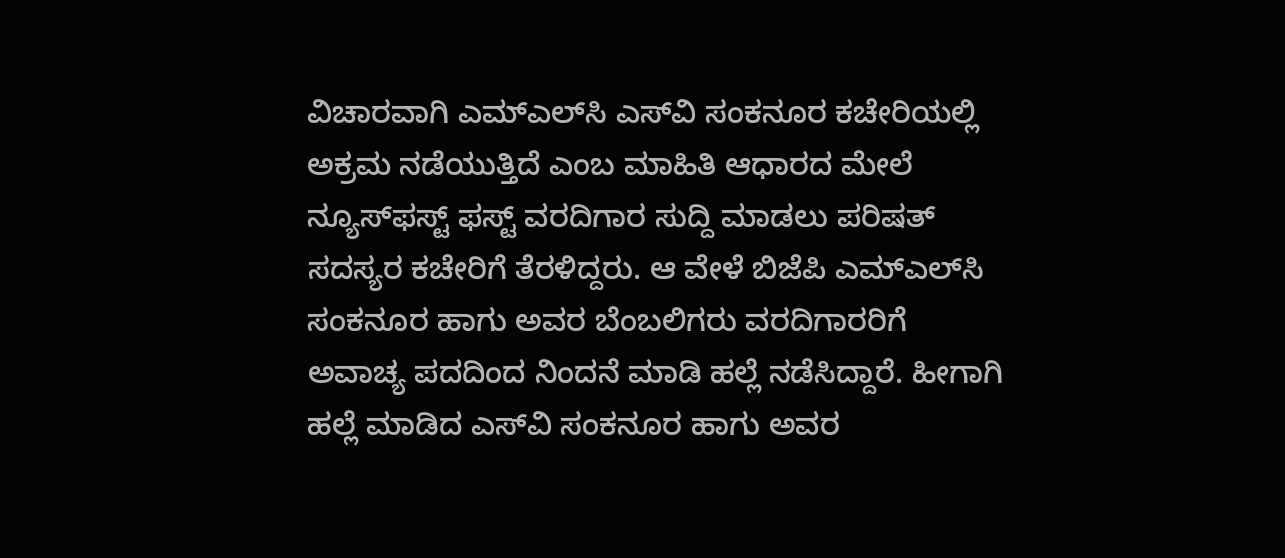ವಿಚಾರವಾಗಿ ಎಮ್‌ಎಲ್‌ಸಿ ಎಸ್‌ವಿ ಸಂಕನೂರ ಕಚೇರಿಯಲ್ಲಿ ಅಕ್ರಮ ನಡೆಯುತ್ತಿದೆ ಎಂಬ ಮಾಹಿತಿ ಆಧಾರದ ಮೇಲೆ ನ್ಯೂಸ್‌ಫಸ್ಟ್ ಫಸ್ಟ್ ವರದಿಗಾರ ಸುದ್ದಿ ಮಾಡಲು ಪರಿಷತ್ ಸದಸ್ಯರ ಕಚೇರಿಗೆ ತೆರಳಿದ್ದರು. ಆ ವೇಳೆ ಬಿಜೆಪಿ ಎಮ್‌ಎಲ್‌ಸಿ ಸಂಕನೂರ ಹಾಗು ಅವರ ಬೆಂಬಲಿಗರು ವರದಿಗಾರರಿಗೆ ಅವಾಚ್ಯ ಪದದಿಂದ ನಿಂದನೆ ಮಾಡಿ ಹಲ್ಲೆ ನಡೆಸಿದ್ದಾರೆ. ಹೀಗಾಗಿ ಹಲ್ಲೆ ಮಾಡಿದ ಎಸ್‌ವಿ ಸಂಕನೂರ ಹಾಗು ಅವರ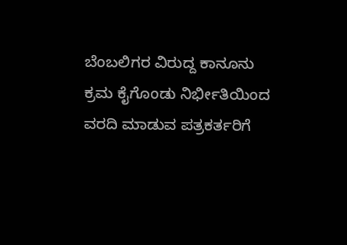ಬೆಂಬಲಿಗರ ವಿರುದ್ದ ಕಾನೂನು ಕ್ರಮ ಕೈಗೊಂಡು ನಿರ್ಭೀತಿಯಿಂದ ವರದಿ ಮಾಡುವ ಪತ್ರಕರ್ತರಿಗೆ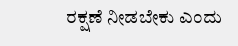ರಕ್ಷಣೆ ನೀಡಬೇಕು ಎಂದು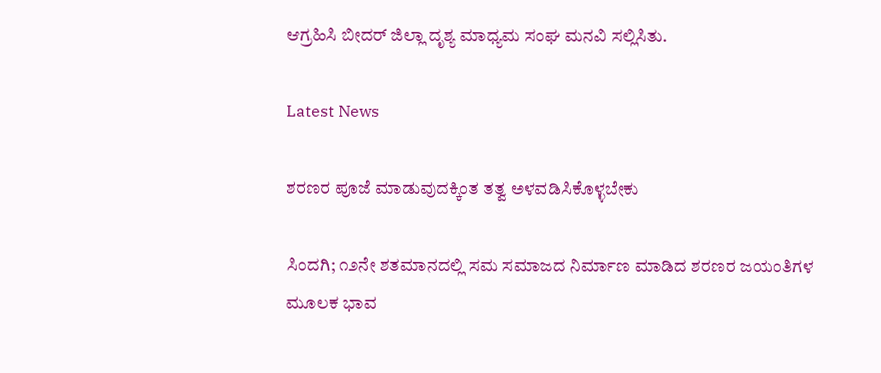ಆಗ್ರಹಿಸಿ ಬೀದರ್ ಜಿಲ್ಲಾ ದೃಶ್ಯ ಮಾಧ್ಯಮ ಸಂಘ ಮನವಿ ಸಲ್ಲಿಸಿತು.

Latest News

ಶರಣರ ಪೂಜೆ ಮಾಡುವುದಕ್ಕಿಂತ ತತ್ವ ಅಳವಡಿಸಿಕೊಳ್ಳಬೇಕು

ಸಿಂದಗಿ; ೧೨ನೇ ಶತಮಾನದಲ್ಲಿ ಸಮ ಸಮಾಜದ ನಿರ್ಮಾಣ ಮಾಡಿದ ಶರಣರ ಜಯಂತಿಗಳ ಮೂಲಕ ಭಾವ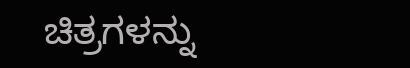ಚಿತ್ರಗಳನ್ನು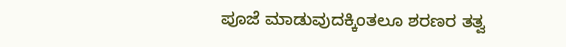ಪೂಜೆ ಮಾಡುವುದಕ್ಕಿಂತಲೂ ಶರಣರ ತತ್ವ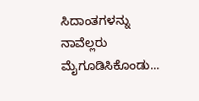ಸಿದಾಂತಗಳನ್ನು ನಾವೆಲ್ಲರು ಮೈಗೂಡಿಸಿಕೊಂಡು...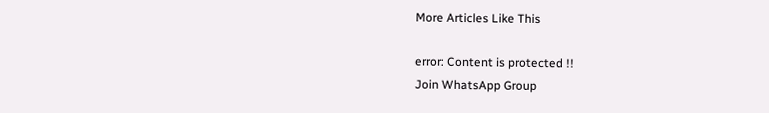More Articles Like This

error: Content is protected !!
Join WhatsApp Group